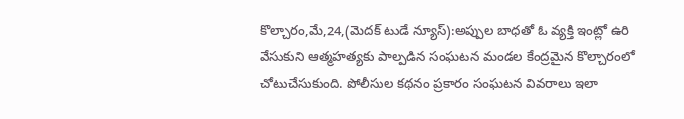కొల్చారం,మే,24,(మెదక్ టుడే న్యూస్):అప్పుల బాధతో ఓ వ్యక్తి ఇంట్లో ఉరి వేసుకుని ఆత్మహత్యకు పాల్పడిన సంఘటన మండల కేంద్రమైన కొల్చారంలో చోటుచేసుకుంది. పోలీసుల కథనం ప్రకారం సంఘటన వివరాలు ఇలా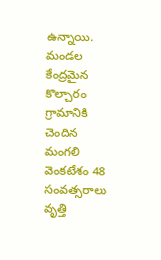ఉన్నాయి. మండల కేంద్రమైన కొల్చారం గ్రామానికి చెందిన మంగలి వెంకటేశం 48 సంవత్సరాలు వృత్తి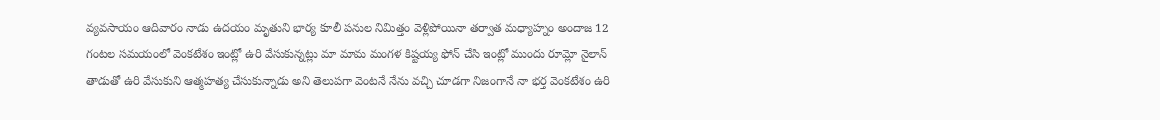వ్యవసాయం ఆదివారం నాడు ఉదయం మృతుని భార్య కూలీ పనుల నిమిత్తం వెళ్లిపోయినా తర్వాత మధ్యాహ్నం అందాజ 12 గంటల సమయంలో వెంకటేశం ఇంట్లో ఉరి వేసుకున్నట్లు మా మామ మంగళ కిష్టయ్య ఫోన్ చేసి ఇంట్లో ముందు రూమ్లో నైలాన్ తాడుతో ఉరి వేసుకుని ఆత్మహత్య చేసుకున్నాడు అని తెలుపగా వెంటనే నేను వచ్చి చూడగా నిజంగానే నా భర్త వెంకటేశం ఉరి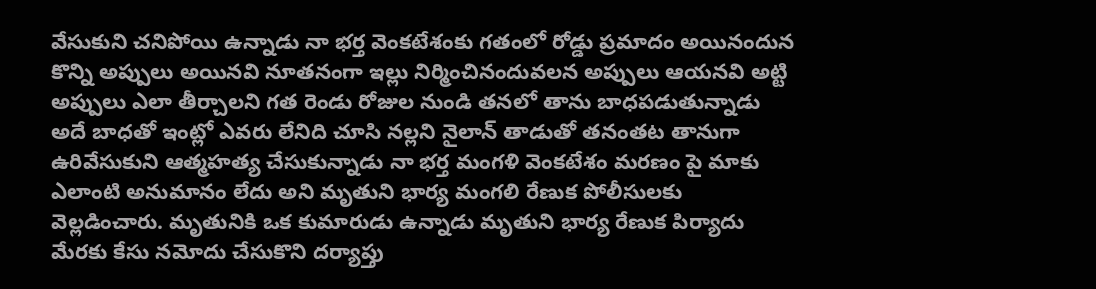వేసుకుని చనిపోయి ఉన్నాడు నా భర్త వెంకటేశంకు గతంలో రోడ్డు ప్రమాదం అయినందున కొన్ని అప్పులు అయినవి నూతనంగా ఇల్లు నిర్మించినందువలన అప్పులు ఆయనవి అట్టి అప్పులు ఎలా తీర్చాలని గత రెండు రోజుల నుండి తనలో తాను బాధపడుతున్నాడు అదే బాధతో ఇంట్లో ఎవరు లేనిది చూసి నల్లని నైలాన్ తాడుతో తనంతట తానుగా ఉరివేసుకుని ఆత్మహత్య చేసుకున్నాడు నా భర్త మంగళి వెంకటేశం మరణం పై మాకు ఎలాంటి అనుమానం లేదు అని మృతుని భార్య మంగలి రేణుక పోలీసులకు వెల్లడించారు. మృతునికి ఒక కుమారుడు ఉన్నాడు మృతుని భార్య రేణుక పిర్యాదు మేరకు కేసు నమోదు చేసుకొని దర్యాప్తు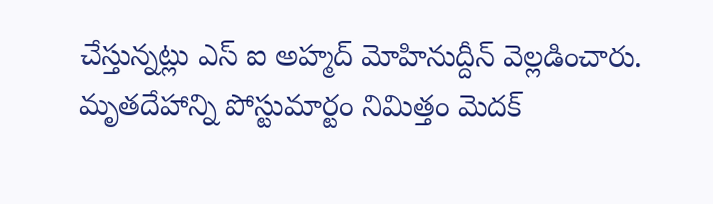చేస్తున్నట్లు ఎస్ ఐ అహ్మద్ మోహినుద్దీన్ వెల్లడించారు. మృతదేహాన్ని పోస్టుమార్టం నిమిత్తం మెదక్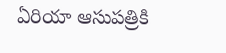ఏరియా ఆసుపత్రికి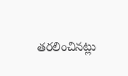తరలించినట్లు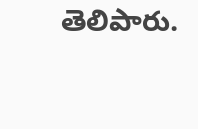తెలిపారు.